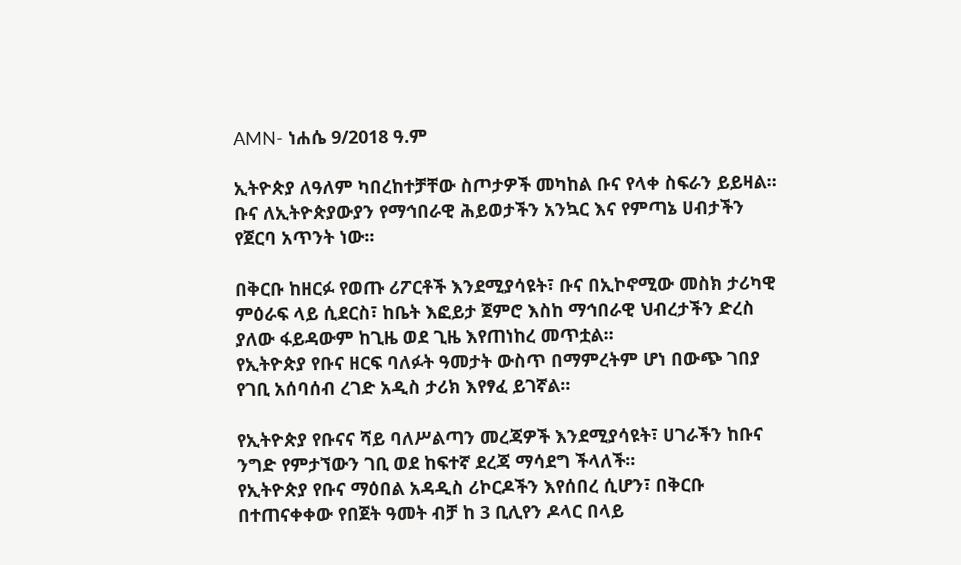AMN- ነሐሴ 9/2018 ዓ.ም

ኢትዮጵያ ለዓለም ካበረከተቻቸው ስጦታዎች መካከል ቡና የላቀ ስፍራን ይይዛል።
ቡና ለኢትዮጵያውያን የማኅበራዊ ሕይወታችን አንኳር እና የምጣኔ ሀብታችን የጀርባ አጥንት ነው።

በቅርቡ ከዘርፉ የወጡ ሪፖርቶች እንደሚያሳዩት፣ ቡና በኢኮኖሚው መስክ ታሪካዊ ምዕራፍ ላይ ሲደርስ፣ ከቤት እፎይታ ጀምሮ እስከ ማኅበራዊ ህብረታችን ድረስ ያለው ፋይዳውም ከጊዜ ወደ ጊዜ እየጠነከረ መጥቷል።
የኢትዮጵያ የቡና ዘርፍ ባለፉት ዓመታት ውስጥ በማምረትም ሆነ በውጭ ገበያ የገቢ አሰባሰብ ረገድ አዲስ ታሪክ እየፃፈ ይገኛል።

የኢትዮጵያ የቡናና ሻይ ባለሥልጣን መረጃዎች እንደሚያሳዩት፣ ሀገራችን ከቡና ንግድ የምታኘውን ገቢ ወደ ከፍተኛ ደረጃ ማሳደግ ችላለች።
የኢትዮጵያ የቡና ማዕበል አዳዲስ ሪኮርዶችን እየሰበረ ሲሆን፣ በቅርቡ በተጠናቀቀው የበጀት ዓመት ብቻ ከ 3 ቢሊየን ዶላር በላይ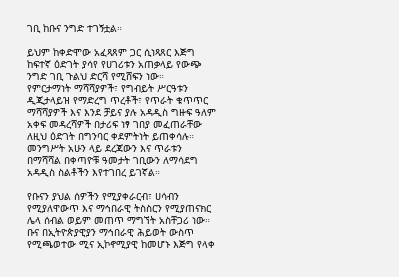ገቢ ከቡና ንግድ ተገኝቷል።

ይህም ከቀድሞው አፈጻጸም ጋር ሲነጻጸር እጅግ ከፍተኛ ዕድገት ያሳየ የሀገሪቱን አጠቃላይ የውጭ ንግድ ገቢ ጉልህ ድርሻ የሚሸፍን ነው።
የምርታማነት ማሻሻያዎች፣ የግብይት ሥርዓቱን ዲጂታላይዝ የማድረግ ጥረቶች፣ የጥራት ቁጥጥር ማሻሻያዎች እና እንደ ቻይና ያሉ አዳዲስ ግዙፍ ዓለም አቀፍ መዳረሻዎች በታሪፍ ነፃ ገበያ መፈጠራቸው ለዚህ ዕድገት በግንባር ቀደምትነት ይጠቀሳሉ።
መንግሥት አሁን ላይ ደረጃውን እና ጥራቱን በማሻሻል በቀጣዮቹ ዓመታት ገቢውን ለማሳደግ አዳዲስ ስልቶችን እየተገበረ ይገኛል።

የቡናን ያህል ሰዎችን የሚያቀራርብ፣ ሀሳብን የሚያለዋውጥ እና ማኅበራዊ ትስስርን የሚያጠናክር ሌላ ሰብል ወይም መጠጥ ማግኘት አስቸጋሪ ነው።
ቡና በኢትዮጵያዊያን ማኅበራዊ ሕይወት ውስጥ የሚጫወተው ሚና ኢኮኖሚያዊ ከመሆኑ እጅግ የላቀ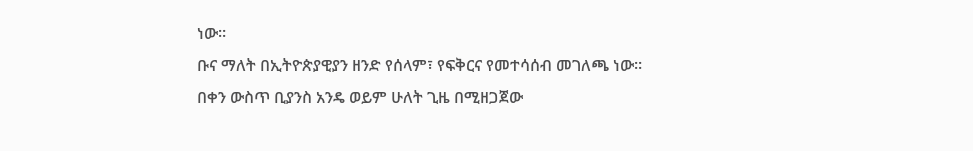ነው።
ቡና ማለት በኢትዮጵያዊያን ዘንድ የሰላም፣ የፍቅርና የመተሳሰብ መገለጫ ነው።
በቀን ውስጥ ቢያንስ አንዴ ወይም ሁለት ጊዜ በሚዘጋጀው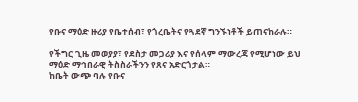የቡና ማዕድ ዙሪያ የቤተሰብ፣ የጎረቤትና የጓደኛ ግንኙነቶች ይጠናከራሉ።

የችግር ጊዜ መወያያ፣ የደስታ መጋሪያ እና የሰላም ማውረጃ የሚሆነው ይህ ማዕድ ማኅበራዊ ትስስራችንን የጸና አድርጎታል።
ከቤት ውጭ ባሉ የቡና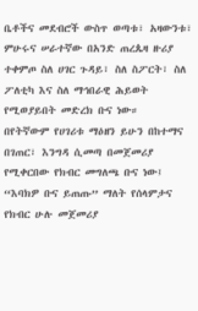ቤቶችና መደብሮች ውስጥ ወጣቱ፣ አዛውንቱ፣ ምሁሩና ሠራተኛው በአንድ ጠረጴዛ ዙሪያ ተቀምጦ ስለ ሀገር ጉዳይ፣ ስለ ስፖርት፣ ስለ ፖለቲካ እና ስለ ማኅበራዊ ሕይወት የሚወያይበት መድረክ ቡና ነው።
በየትኛውም የሀገሪቱ ማዕዘን ይሁን በከተማና በገጠር፣ እንግዳ ሲመጣ በመጀመሪያ የሚቀርበው የክብር መግለጫ ቡና ነው፤ “እባክዎ ቡና ይጠጡ” ማለት የሰላምታና የክብር ሁሉ መጀመሪያ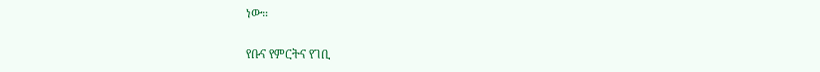ነው።

የቡና የምርትና የገቢ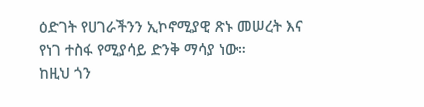ዕድገት የሀገራችንን ኢኮኖሚያዊ ጽኑ መሠረት እና የነገ ተስፋ የሚያሳይ ድንቅ ማሳያ ነው።
ከዚህ ጎን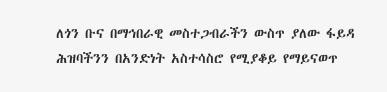ለጎን ቡና በማኅበራዊ መስተጋብራችን ውስጥ ያለው ፋይዳ ሕዝባችንን በአንድነት አስተሳስሮ የሚያቆይ የማይናወጥ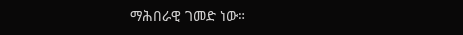ማሕበራዊ ገመድ ነው።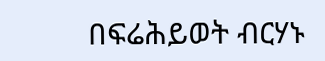በፍሬሕይወት ብርሃኑ